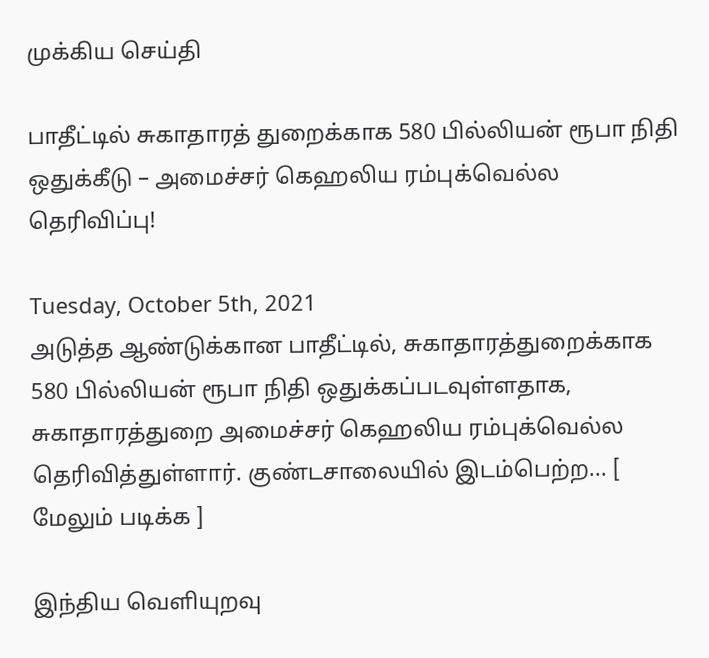முக்கிய செய்தி

பாதீட்டில் சுகாதாரத் துறைக்காக 580 பில்லியன் ரூபா நிதி ஒதுக்கீடு – அமைச்சர் கெஹலிய ரம்புக்வெல்ல தெரிவிப்பு!

Tuesday, October 5th, 2021
அடுத்த ஆண்டுக்கான பாதீட்டில், சுகாதாரத்துறைக்காக 580 பில்லியன் ரூபா நிதி ஒதுக்கப்படவுள்ளதாக, சுகாதாரத்துறை அமைச்சர் கெஹலிய ரம்புக்வெல்ல தெரிவித்துள்ளார். குண்டசாலையில் இடம்பெற்ற... [ மேலும் படிக்க ]

இந்திய வெளியுறவு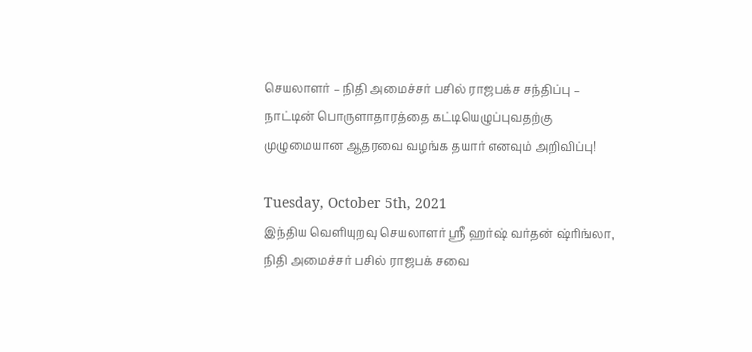செயலாளர் – நிதி அமைச்சர் பசில் ராஜபக்ச சந்திப்பு – நாட்டின் பொருளாதாரத்தை கட்டியெழுப்புவதற்கு முழுமையான ஆதரவை வழங்க தயார் எனவும் அறிவிப்பு!

Tuesday, October 5th, 2021
இந்திய வெளியுறவு செயலாளர் ஸ்ரீ ஹர்ஷ் வர்தன் ஷ்ரிங்லா, நிதி அமைச்சர் பசில் ராஜபக் சவை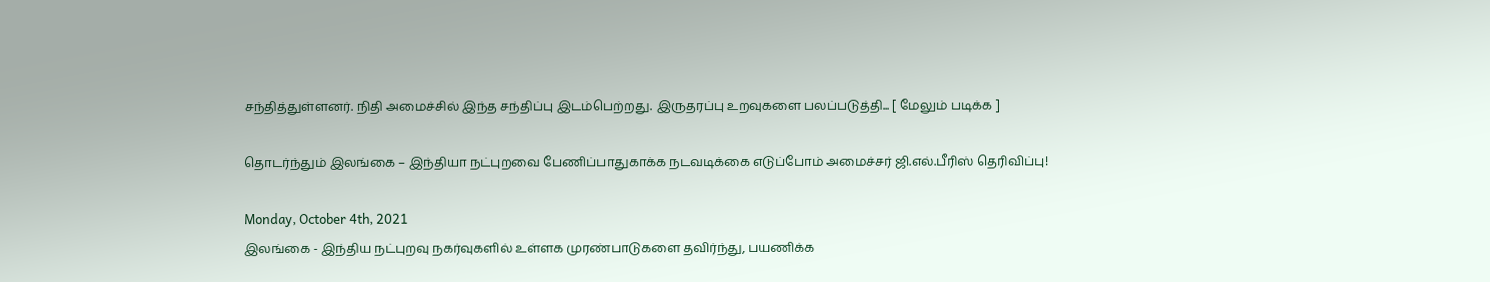சந்தித்துள்ளனர். நிதி அமைச்சில் இந்த சந்திப்பு இடம்பெற்றது. இருதரப்பு உறவுகளை பலப்படுத்தி... [ மேலும் படிக்க ]

தொடர்ந்தும் இலங்கை – இந்தியா நட்புறவை பேணிப்பாதுகாக்க நடவடிக்கை எடுப்போம் அமைச்சர் ஜி.எல்.பீரிஸ் தெரிவிப்பு!

Monday, October 4th, 2021
இலங்கை - இந்திய நட்புறவு நகர்வுகளில் உள்ளக முரண்பாடுகளை தவிர்ந்து, பயணிக்க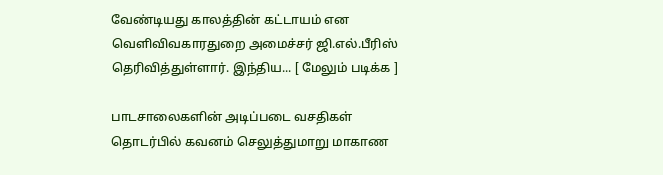வேண்டியது காலத்தின் கட்டாயம் என வெளிவிவகாரதுறை அமைச்சர் ஜி.எல்.பீரிஸ் தெரிவித்துள்ளார். இந்திய... [ மேலும் படிக்க ]

பாடசாலைகளின் அடிப்படை வசதிகள் தொடர்பில் கவனம் செலுத்துமாறு மாகாண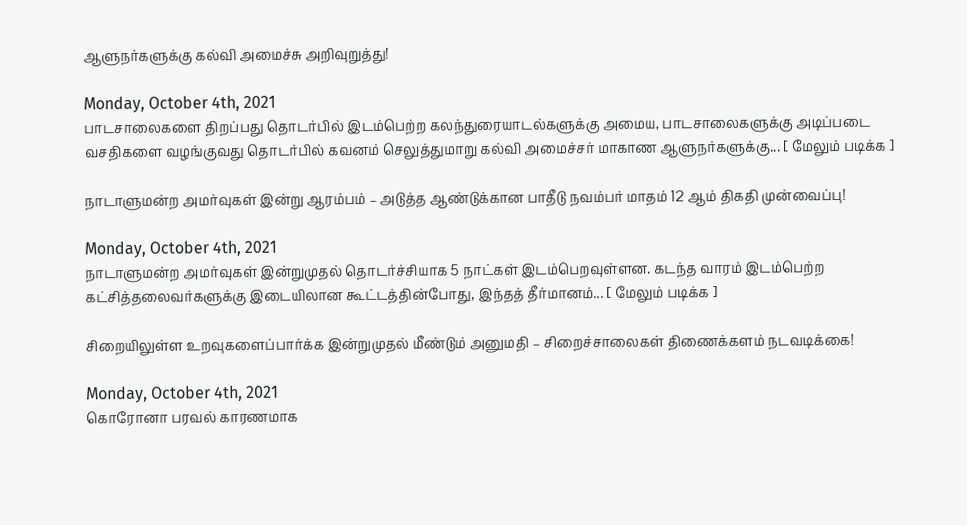ஆளுநர்களுக்கு கல்வி அமைச்சு அறிவுறுத்து!

Monday, October 4th, 2021
பாடசாலைகளை திறப்பது தொடர்பில் இடம்பெற்ற கலந்துரையாடல்களுக்கு அமைய, பாடசாலைகளுக்கு அடிப்படை வசதிகளை வழங்குவது தொடர்பில் கவனம் செலுத்துமாறு கல்வி அமைச்சர் மாகாண ஆளுநர்களுக்கு... [ மேலும் படிக்க ]

நாடாளுமன்ற அமர்வுகள் இன்று ஆரம்பம் – அடுத்த ஆண்டுக்கான பாதீடு நவம்பர் மாதம் 12 ஆம் திகதி முன்வைப்பு!

Monday, October 4th, 2021
நாடாளுமன்ற அமர்வுகள் இன்றுமுதல் தொடர்ச்சியாக 5 நாட்கள் இடம்பெறவுள்ளன. கடந்த வாரம் இடம்பெற்ற கட்சித்தலைவர்களுக்கு இடையிலான கூட்டத்தின்போது, இந்தத் தீர்மானம்... [ மேலும் படிக்க ]

சிறையிலுள்ள உறவுகளைப்பார்க்க இன்றுமுதல் மீண்டும் அனுமதி – சிறைச்சாலைகள் திணைக்களம் நடவடிக்கை!

Monday, October 4th, 2021
கொரோனா பரவல் காரணமாக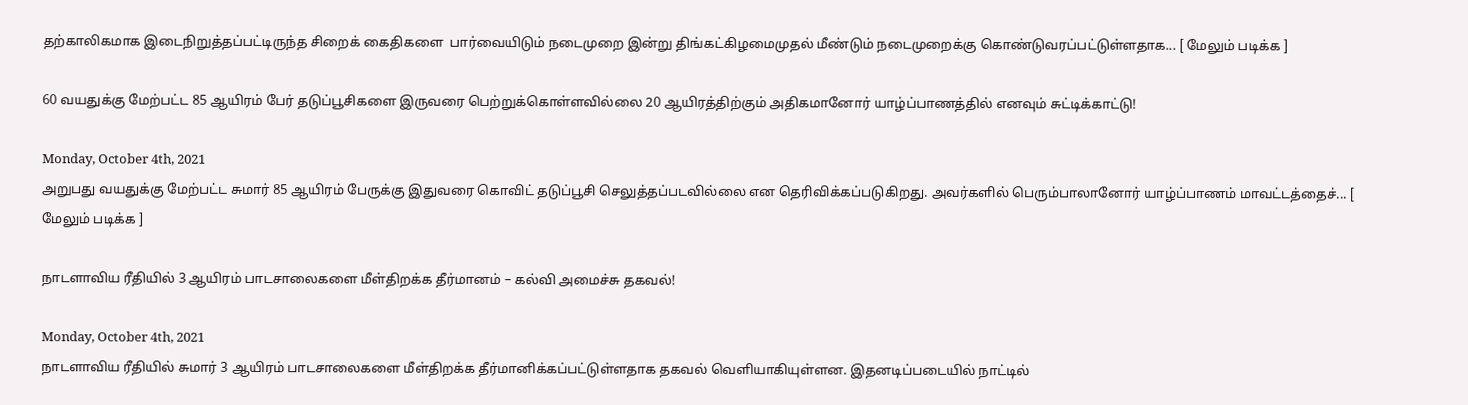தற்காலிகமாக இடைநிறுத்தப்பட்டிருந்த சிறைக் கைதிகளை  பார்வையிடும் நடைமுறை இன்று திங்கட்கிழமைமுதல் மீண்டும் நடைமுறைக்கு கொண்டுவரப்பட்டுள்ளதாக... [ மேலும் படிக்க ]

60 வயதுக்கு மேற்பட்ட 85 ஆயிரம் பேர் தடுப்பூசிகளை இருவரை பெற்றுக்கொள்ளவில்லை 20 ஆயிரத்திற்கும் அதிகமானோர் யாழ்ப்பாணத்தில் எனவும் சுட்டிக்காட்டு!

Monday, October 4th, 2021
அறுபது வயதுக்கு மேற்பட்ட சுமார் 85 ஆயிரம் பேருக்கு இதுவரை கொவிட் தடுப்பூசி செலுத்தப்படவில்லை என தெரிவிக்கப்படுகிறது. அவர்களில் பெரும்பாலானோர் யாழ்ப்பாணம் மாவட்டத்தைச்... [ மேலும் படிக்க ]

நாடளாவிய ரீதியில் 3 ஆயிரம் பாடசாலைகளை மீள்திறக்க தீர்மானம் – கல்வி அமைச்சு தகவல்!

Monday, October 4th, 2021
நாடளாவிய ரீதியில் சுமார் 3 ஆயிரம் பாடசாலைகளை மீள்திறக்க தீர்மானிக்கப்பட்டுள்ளதாக தகவல் வெளியாகியுள்ளன. இதனடிப்படையில் நாட்டில்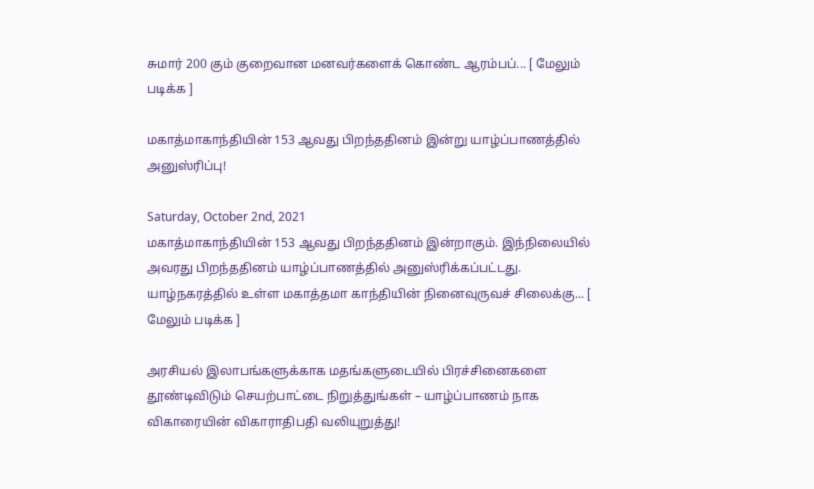சுமார் 200 கும் குறைவான மனவர்களைக் கொண்ட ஆரம்பப்... [ மேலும் படிக்க ]

மகாத்மாகாந்தியின் 153 ஆவது பிறந்ததினம் இன்று யாழ்ப்பாணத்தில் அனுஸ்ரிப்பு!

Saturday, October 2nd, 2021
மகாத்மாகாந்தியின் 153 ஆவது பிறந்ததினம் இன்றாகும். இந்நிலையில் அவரது பிறந்ததினம் யாழ்ப்பாணத்தில் அனுஸ்ரிக்கப்பட்டது. யாழ்நகரத்தில் உள்ள மகாத்தமா காந்தியின் நினைவுருவச் சிலைக்கு... [ மேலும் படிக்க ]

அரசியல் இலாபங்களுக்காக மதங்களுடையில் பிரச்சினைகளை தூண்டிவிடும் செயற்பாட்டை நிறுத்துங்கள் – யாழ்ப்பாணம் நாக விகாரையின் விகாராதிபதி வலியுறுத்து!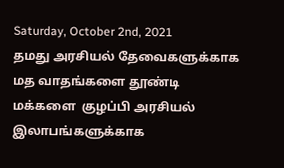Saturday, October 2nd, 2021
தமது அரசியல் தேவைகளுக்காக மத வாதங்களை தூண்டி மக்களை  குழப்பி அரசியல் இலாபங்களுக்காக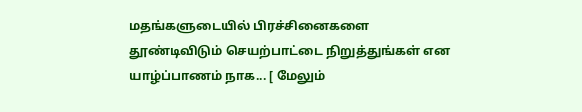மதங்களுடையில் பிரச்சினைகளை தூண்டிவிடும் செயற்பாட்டை நிறுத்துங்கள் என யாழ்ப்பாணம் நாக... [ மேலும்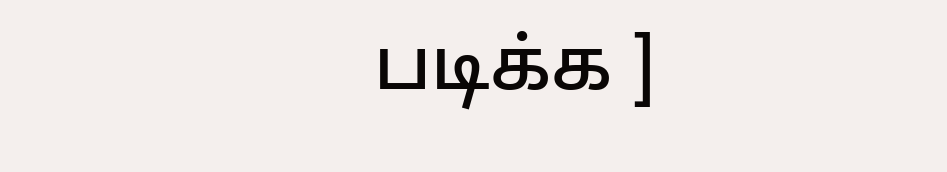படிக்க ]